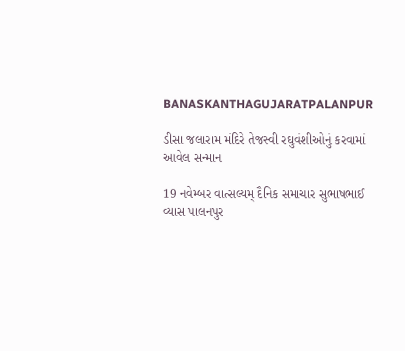BANASKANTHAGUJARATPALANPUR

ડીસા જલારામ મંદિરે તેજસ્વી રઘુવંશીઓનું કરવામાં આવેલ સન્માન

19 નવેમ્બર વાત્સલ્યમ્ દૈનિક સમાચાર સુભાષભાઈ વ્યાસ પાલનપુર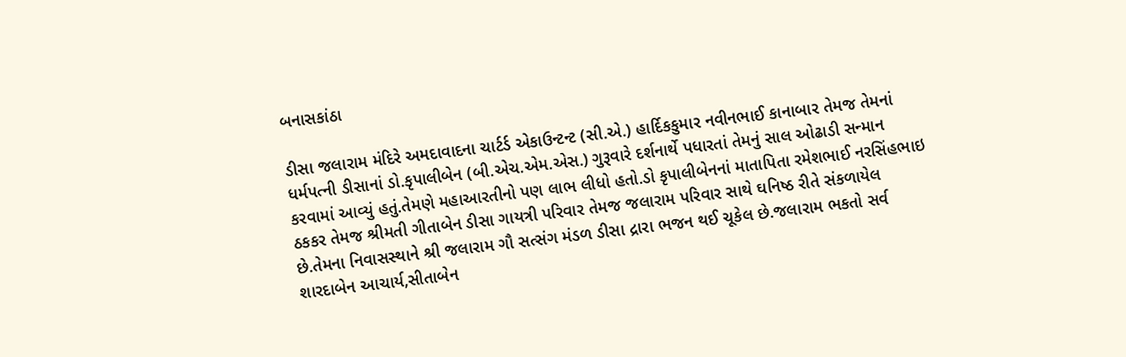બનાસકાંઠા

ડીસા જલારામ મંદિરે અમદાવાદના ચાર્ટર્ડ એકાઉન્ટન્ટ (સી.એ.) હાર્દિકકુમાર નવીનભાઈ કાનાબાર તેમજ તેમનાં ધર્મપત્ની ડીસાનાં ડો.કૃપાલીબેન (બી.એચ.એમ.એસ.) ગુરૂવારે દર્શનાર્થે પધારતાં તેમનું સાલ ઓઢાડી સન્માન કરવામાં આવ્યું હતું.તેમણે મહાઆરતીનો પણ લાભ લીધો હતો.ડો કૃપાલીબેનનાં માતાપિતા રમેશભાઈ નરસિંહભાઇ ઠકકર તેમજ શ્રીમતી ગીતાબેન ડીસા ગાયત્રી પરિવાર તેમજ જલારામ પરિવાર સાથે ઘનિષ્ઠ રીતે સંકળાયેલ છે.તેમના નિવાસસ્થાને શ્રી જલારામ ગૌ સત્સંગ મંડળ ડીસા દ્રારા ભજન થઈ ચૂકેલ છે.જલારામ ભકતો સર્વ શારદાબેન આચાર્ય,સીતાબેન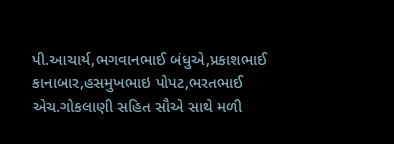પી.આચાર્ય,ભગવાનભાઈ બંધુએ,પ્રકાશભાઈ કાનાબાર,હસમુખભાઇ પોપટ,ભરતભાઈ એચ.ગોકલાણી સહિત સૌએ સાથે મળી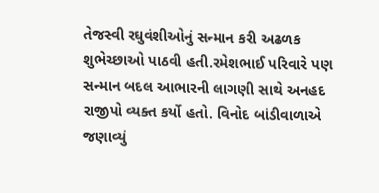તેજસ્વી રઘુવંશીઓનું સન્માન કરી અઢળક શુભેચ્છાઓ પાઠવી હતી.રમેશભાઈ પરિવારે પણ સન્માન બદલ આભારની લાગણી સાથે અનહદ રાજીપો વ્યક્ત કર્યો હતો. વિનોદ બાંડીવાળાએ જણાવ્યું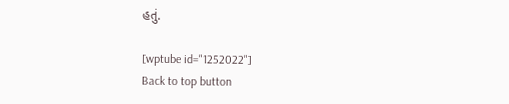હતું.

[wptube id="1252022"]
Back to top button